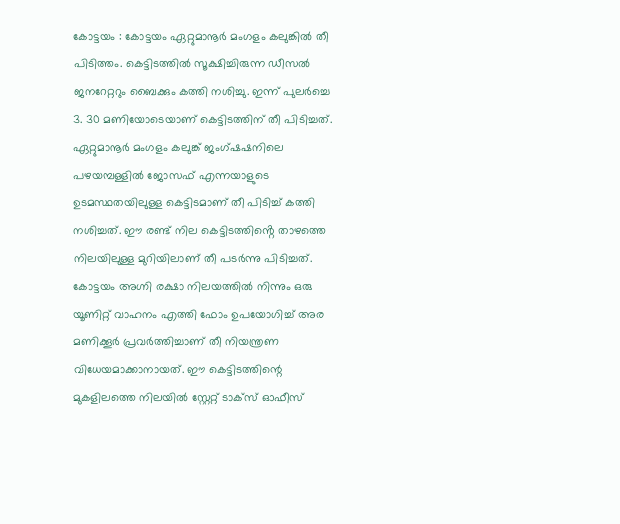കോട്ടയം : കോട്ടയം ഏറ്റുമാനൂർ മംഗളം കലുങ്കിൽ തീ പിടിത്തം. കെട്ടിടത്തിൽ സൂക്ഷിച്ചിരുന്ന ഡീസൽ ജനറേറ്ററും ബൈക്കും കത്തി നശിച്ചു. ഇന്ന് പുലർച്ചെ 3. 30 മണിയോടെയാണ് കെട്ടിടത്തിന് തീ പിടിച്ചത്. ഏറ്റുമാനൂർ മംഗളം കലുങ്ക് ജംഗ്ഷഷനിലെ പഴയമ്പള്ളിൽ ജോസഫ് എന്നയാളുടെ ഉടമസ്ഥതയിലുള്ള കെട്ടിടമാണ് തീ പിടിച്ച് കത്തി നശിച്ചത്. ഈ രണ്ട് നില കെട്ടിടത്തിൻ്റെ താഴത്തെ നിലയിലുള്ള മുറിയിലാണ് തീ പടർന്നു പിടിച്ചത്. കോട്ടയം അഗ്നി രക്ഷാ നിലയത്തിൽ നിന്നും ഒരു യൂണിറ്റ് വാഹനം എത്തി ഫോം ഉപയോഗിച്ച് അര മണിക്കൂർ പ്രവർത്തിച്ചാണ് തീ നിയന്ത്രണ വിധേയമാക്കാനായത്. ഈ കെട്ടിടത്തിന്റെ മുകളിലത്തെ നിലയിൽ സ്റ്റേറ്റ് ടാക്സ് ഓഫീസ്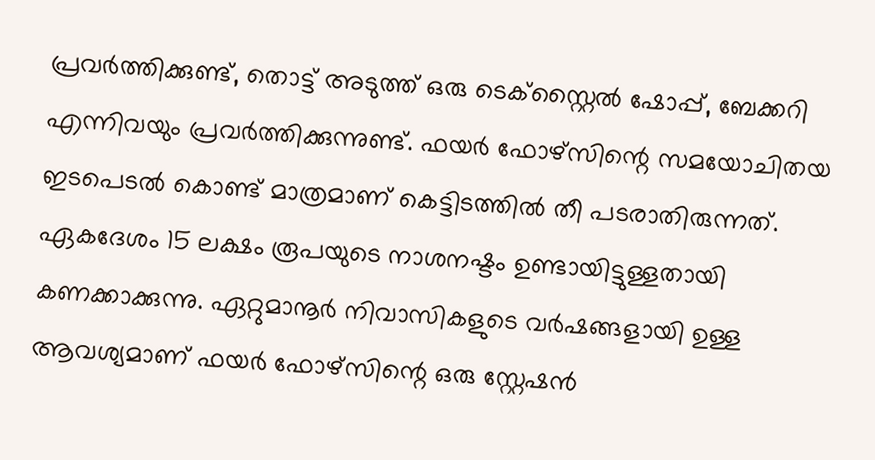പ്രവർത്തിക്കുണ്ട്, തൊട്ട് അടുത്ത് ഒരു ടെക്സ്റ്റൈൽ ഷോപ്പ്, ബേക്കറി എന്നിവയും പ്രവർത്തിക്കുന്നുണ്ട്. ഫയർ ഫോഴ്സിന്റെ സമയോചിതയ ഇടപെടൽ കൊണ്ട് മാത്രമാണ് കെട്ടിടത്തിൽ തീ പടരാതിരുന്നത്. ഏകദേശം 15 ലക്ഷം രൂപയുടെ നാശനഷ്ടം ഉണ്ടായിട്ടുള്ളതായി കണക്കാക്കുന്നു. ഏറ്റുമാനൂർ നിവാസികളുടെ വർഷങ്ങളായി ഉള്ള ആവശ്യമാണ് ഫയർ ഫോഴ്സിന്റെ ഒരു സ്റ്റേഷൻ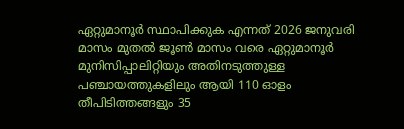ഏറ്റുമാനൂർ സ്ഥാപിക്കുക എന്നത് 2026 ജനുവരി മാസം മുതൽ ജൂൺ മാസം വരെ ഏറ്റുമാനൂർ മുനിസിപ്പാലിറ്റിയും അതിനടുത്തുള്ള പഞ്ചായത്തുകളിലും ആയി 110 ഓളം തീപിടിത്തങ്ങളും 35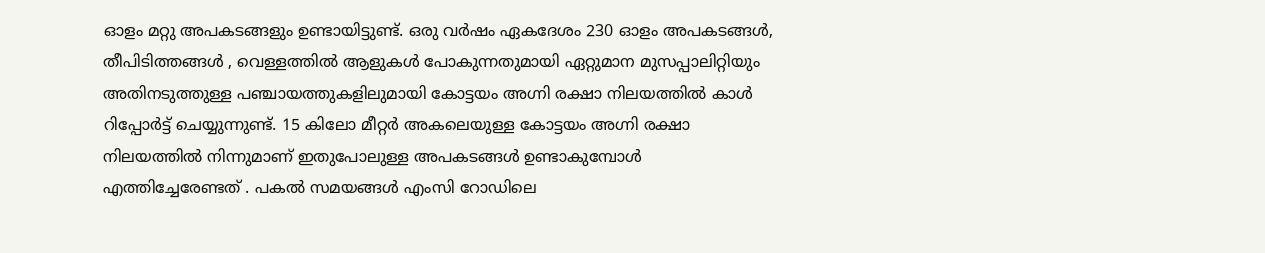ഓളം മറ്റു അപകടങ്ങളും ഉണ്ടായിട്ടുണ്ട്. ഒരു വർഷം ഏകദേശം 230 ഓളം അപകടങ്ങൾ, തീപിടിത്തങ്ങൾ , വെള്ളത്തിൽ ആളുകൾ പോകുന്നതുമായി ഏറ്റുമാന മുസപ്പാലിറ്റിയും അതിനടുത്തുള്ള പഞ്ചായത്തുകളിലുമായി കോട്ടയം അഗ്നി രക്ഷാ നിലയത്തിൽ കാൾ റിപ്പോർട്ട് ചെയ്യുന്നുണ്ട്. 15 കിലോ മീറ്റർ അകലെയുള്ള കോട്ടയം അഗ്നി രക്ഷാ നിലയത്തിൽ നിന്നുമാണ് ഇതുപോലുള്ള അപകടങ്ങൾ ഉണ്ടാകുമ്പോൾ എത്തിച്ചേരേണ്ടത് . പകൽ സമയങ്ങൾ എംസി റോഡിലെ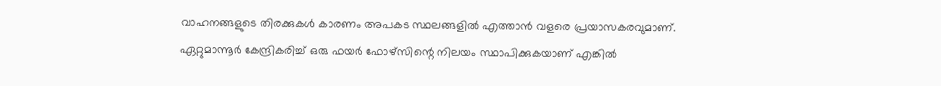വാഹനങ്ങളുടെ തിരക്കുകൾ കാരണം അപകട സ്ഥലങ്ങളിൽ എത്താൻ വളരെ പ്രയാസകരവുമാണ്. ഏറ്റുമാന്നൂർ കേന്ദ്രികരിച്ച് ഒരു ഫയർ ഫോഴ്സിന്റെ നിലയം സ്ഥാപിക്കുകയാണ് എങ്കിൽ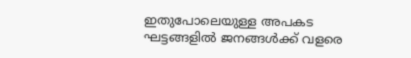ഇതുപോലെയുള്ള അപകട ഘട്ടങ്ങളിൽ ജനങ്ങൾക്ക് വളരെ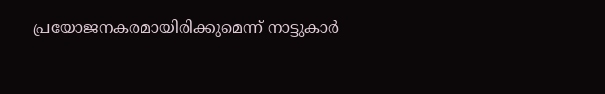പ്രയോജനകരമായിരിക്കുമെന്ന് നാട്ടുകാർ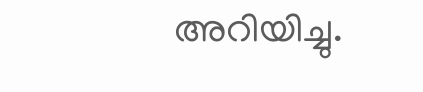അറിയിച്ചു.